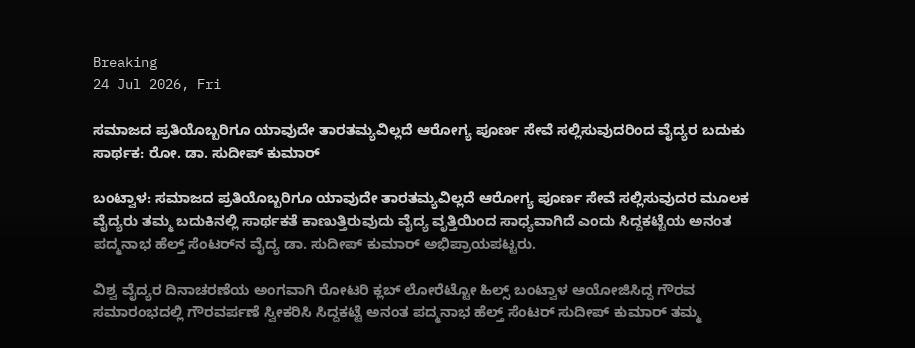Breaking
24 Jul 2026, Fri

ಸಮಾಜದ ಪ್ರತಿಯೊಬ್ಬರಿಗೂ ಯಾವುದೇ ತಾರತಮ್ಯವಿಲ್ಲದೆ ಆರೋಗ್ಯ ಪೂರ್ಣ ಸೇವೆ ಸಲ್ಲಿಸುವುದರಿಂದ ವೈದ್ಯರ ಬದುಕು ಸಾರ್ಥಕ: ರೋ. ಡಾ. ಸುದೀಪ್ ಕುಮಾರ್

ಬಂಟ್ವಾಳ: ಸಮಾಜದ ಪ್ರತಿಯೊಬ್ಬರಿಗೂ ಯಾವುದೇ ತಾರತಮ್ಯವಿಲ್ಲದೆ ಆರೋಗ್ಯ ಪೂರ್ಣ ಸೇವೆ ಸಲ್ಲಿಸುವುದರ ಮೂಲಕ ವೈದ್ಯರು ತಮ್ಮ ಬದುಕಿನಲ್ಲಿ ಸಾರ್ಥಕತೆ ಕಾಣುತ್ತಿರುವುದು ವೈದ್ಯ ವೃತ್ತಿಯಿಂದ ಸಾಧ್ಯವಾಗಿದೆ ಎಂದು ಸಿದ್ದಕಟ್ಟೆಯ ಅನಂತ ಪದ್ಮನಾಭ ಹೆಲ್ತ್ ಸೆಂಟರ್‌ನ ವೈದ್ಯ ಡಾ. ಸುದೀಪ್ ಕುಮಾರ್ ಅಭಿಪ್ರಾಯಪಟ್ಟರು.

ವಿಶ್ವ ವೈದ್ಯರ ದಿನಾಚರಣೆಯ ಅಂಗವಾಗಿ ರೋಟರಿ ಕ್ಲಬ್ ಲೋರೆಟ್ಟೋ ಹಿಲ್ಸ್ ಬಂಟ್ವಾಳ ಆಯೋಜಿಸಿದ್ದ ಗೌರವ ಸಮಾರಂಭದಲ್ಲಿ ಗೌರವರ್ಪಣೆ ಸ್ವೀಕರಿಸಿ ಸಿದ್ದಕಟ್ಟೆ ಅನಂತ ಪದ್ಮನಾಭ ಹೆಲ್ತ್ ಸೆಂಟರ್ ಸುದೀಪ್ ಕುಮಾರ್ ತಮ್ಮ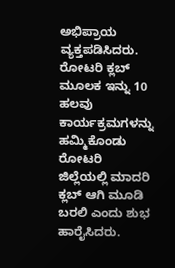ಅಭಿಪ್ರಾಯ ವ್ಯಕ್ತಪಡಿಸಿದರು. ರೋಟರಿ ಕ್ಲಬ್ ಮೂಲಕ ಇನ್ನು 10 ಹಲವು ಕಾರ್ಯಕ್ರಮಗಳನ್ನು ಹಮ್ಮಿಕೊಂಡು ರೋಟರಿ ಜಿಲ್ಲೆಯಲ್ಲಿ ಮಾದರಿ ಕ್ಲಬ್ ಆಗಿ ಮೂಡಿ ಬರಲಿ ಎಂದು ಶುಭ ಹಾರೈಸಿದರು.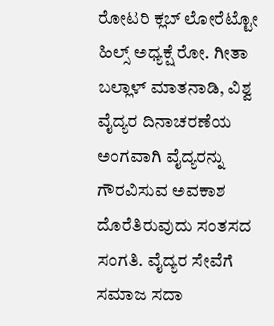ರೋಟರಿ ಕ್ಲಬ್ ಲೋರೆಟ್ಟೋ ಹಿಲ್ಸ್ ಅಧ್ಯಕ್ಷೆ ರೋ. ಗೀತಾ ಬಲ್ಲಾಳ್ ಮಾತನಾಡಿ, ವಿಶ್ವ ವೈದ್ಯರ ದಿನಾಚರಣೆಯ ಅಂಗವಾಗಿ ವೈದ್ಯರನ್ನು ಗೌರವಿಸುವ ಅವಕಾಶ ದೊರೆತಿರುವುದು ಸಂತಸದ ಸಂಗತಿ. ವೈದ್ಯರ ಸೇವೆಗೆ ಸಮಾಜ ಸದಾ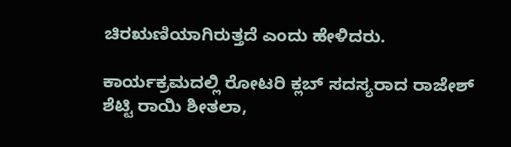ಚಿರಋಣಿಯಾಗಿರುತ್ತದೆ ಎಂದು ಹೇಳಿದರು.

ಕಾರ್ಯಕ್ರಮದಲ್ಲಿ ರೋಟರಿ ಕ್ಲಬ್ ಸದಸ್ಯರಾದ ರಾಜೇಶ್ ಶೆಟ್ಟಿ ರಾಯಿ ಶೀತಲಾ,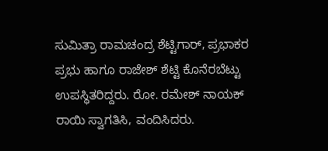ಸುಮಿತ್ರಾ ರಾಮಚಂದ್ರ ಶೆಟ್ಟಿಗಾರ್, ಪ್ರಭಾಕರ ಪ್ರಭು ಹಾಗೂ ರಾಜೇಶ್ ಶೆಟ್ಟಿ ಕೊನೆರಬೆಟ್ಟು ಉಪಸ್ಥಿತರಿದ್ದರು. ರೋ. ರಮೇಶ್ ನಾಯಕ್ ರಾಯಿ ಸ್ವಾಗತಿಸಿ, ವಂದಿಸಿದರು.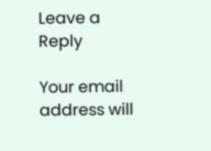Leave a Reply

Your email address will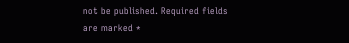not be published. Required fields are marked *